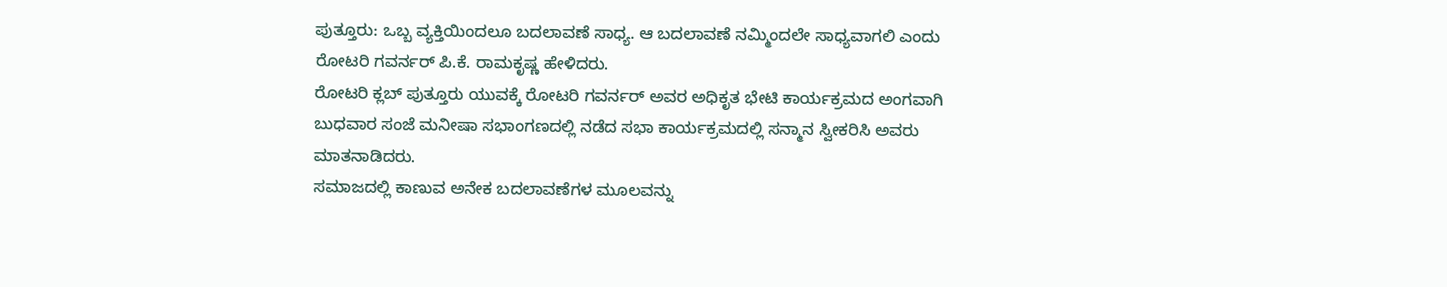ಪುತ್ತೂರು: ಒಬ್ಬ ವ್ಯಕ್ತಿಯಿಂದಲೂ ಬದಲಾವಣೆ ಸಾಧ್ಯ. ಆ ಬದಲಾವಣೆ ನಮ್ಮಿಂದಲೇ ಸಾಧ್ಯವಾಗಲಿ ಎಂದು ರೋಟರಿ ಗವರ್ನರ್ ಪಿ.ಕೆ. ರಾಮಕೃಷ್ಣ ಹೇಳಿದರು.
ರೋಟರಿ ಕ್ಲಬ್ ಪುತ್ತೂರು ಯುವಕ್ಕೆ ರೋಟರಿ ಗವರ್ನರ್ ಅವರ ಅಧಿಕೃತ ಭೇಟಿ ಕಾರ್ಯಕ್ರಮದ ಅಂಗವಾಗಿ ಬುಧವಾರ ಸಂಜೆ ಮನೀಷಾ ಸಭಾಂಗಣದಲ್ಲಿ ನಡೆದ ಸಭಾ ಕಾರ್ಯಕ್ರಮದಲ್ಲಿ ಸನ್ಮಾನ ಸ್ವೀಕರಿಸಿ ಅವರು ಮಾತನಾಡಿದರು.
ಸಮಾಜದಲ್ಲಿ ಕಾಣುವ ಅನೇಕ ಬದಲಾವಣೆಗಳ ಮೂಲವನ್ನು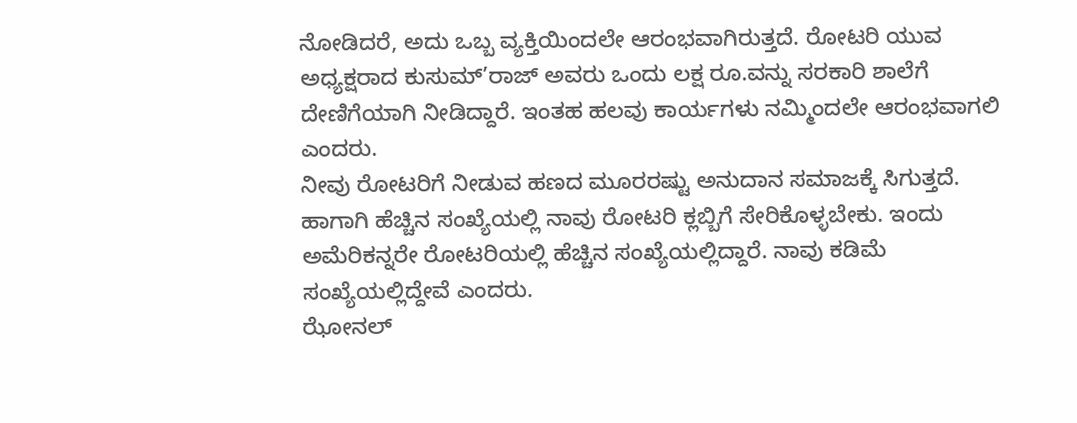ನೋಡಿದರೆ, ಅದು ಒಬ್ಬ ವ್ಯಕ್ತಿಯಿಂದಲೇ ಆರಂಭವಾಗಿರುತ್ತದೆ. ರೋಟರಿ ಯುವ ಅಧ್ಯಕ್ಷರಾದ ಕುಸುಮ್’ರಾಜ್ ಅವರು ಒಂದು ಲಕ್ಷ ರೂ.ವನ್ನು ಸರಕಾರಿ ಶಾಲೆಗೆ ದೇಣಿಗೆಯಾಗಿ ನೀಡಿದ್ದಾರೆ. ಇಂತಹ ಹಲವು ಕಾರ್ಯಗಳು ನಮ್ಮಿಂದಲೇ ಆರಂಭವಾಗಲಿ ಎಂದರು.
ನೀವು ರೋಟರಿಗೆ ನೀಡುವ ಹಣದ ಮೂರರಷ್ಟು ಅನುದಾನ ಸಮಾಜಕ್ಕೆ ಸಿಗುತ್ತದೆ. ಹಾಗಾಗಿ ಹೆಚ್ಚಿನ ಸಂಖ್ಯೆಯಲ್ಲಿ ನಾವು ರೋಟರಿ ಕ್ಲಬ್ಬಿಗೆ ಸೇರಿಕೊಳ್ಳಬೇಕು. ಇಂದು ಅಮೆರಿಕನ್ನರೇ ರೋಟರಿಯಲ್ಲಿ ಹೆಚ್ಚಿನ ಸಂಖ್ಯೆಯಲ್ಲಿದ್ದಾರೆ. ನಾವು ಕಡಿಮೆ ಸಂಖ್ಯೆಯಲ್ಲಿದ್ದೇವೆ ಎಂದರು.
ಝೋನಲ್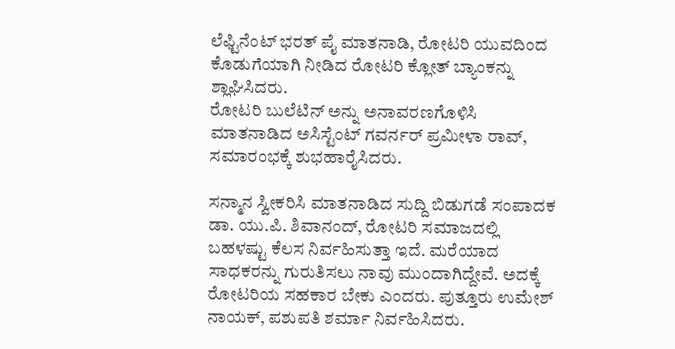ಲೆಫ್ಟಿನೆಂಟ್ ಭರತ್ ಪೈ ಮಾತನಾಡಿ, ರೋಟರಿ ಯುವದಿಂದ ಕೊಡುಗೆಯಾಗಿ ನೀಡಿದ ರೋಟರಿ ಕ್ಲೋತ್ ಬ್ಯಾಂಕನ್ನು ಶ್ಲಾಘಿಸಿದರು.
ರೋಟರಿ ಬುಲೆಟಿನ್ ಅನ್ನು ಅನಾವರಣಗೊಳಿಸಿ ಮಾತನಾಡಿದ ಅಸಿಸ್ಟೆಂಟ್ ಗವರ್ನರ್ ಪ್ರಮೀಳಾ ರಾವ್, ಸಮಾರಂಭಕ್ಕೆ ಶುಭಹಾರೈಸಿದರು.

ಸನ್ಮಾನ ಸ್ವೀಕರಿಸಿ ಮಾತನಾಡಿದ ಸುದ್ದಿ ಬಿಡುಗಡೆ ಸಂಪಾದಕ ಡಾ. ಯು.ಪಿ. ಶಿವಾನಂದ್, ರೋಟರಿ ಸಮಾಜದಲ್ಲಿ ಬಹಳಷ್ಟು ಕೆಲಸ ನಿರ್ವಹಿಸುತ್ತಾ ಇದೆ. ಮರೆಯಾದ ಸಾಧಕರನ್ನು ಗುರುತಿಸಲು ನಾವು ಮುಂದಾಗಿದ್ದೇವೆ. ಅದಕ್ಕೆ ರೋಟರಿಯ ಸಹಕಾರ ಬೇಕು ಎಂದರು. ಪುತ್ತೂರು ಉಮೇಶ್ ನಾಯಕ್, ಪಶುಪತಿ ಶರ್ಮಾ ನಿರ್ವಹಿಸಿದರು.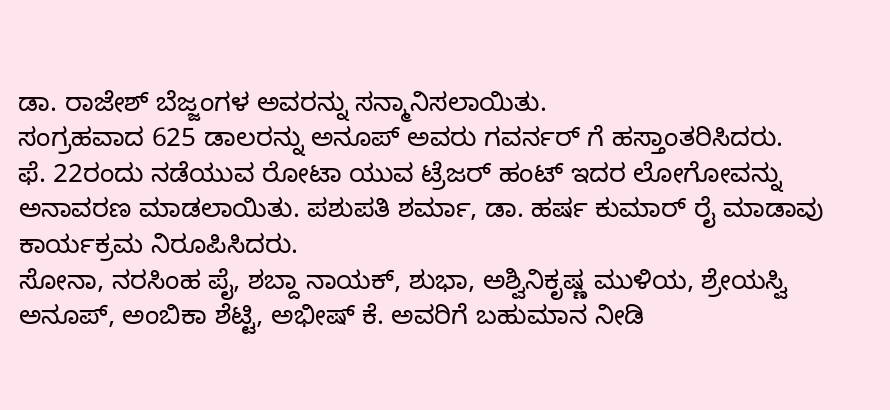ಡಾ. ರಾಜೇಶ್ ಬೆಜ್ಜಂಗಳ ಅವರನ್ನು ಸನ್ಮಾನಿಸಲಾಯಿತು.
ಸಂಗ್ರಹವಾದ 625 ಡಾಲರನ್ನು ಅನೂಪ್ ಅವರು ಗವರ್ನರ್ ಗೆ ಹಸ್ತಾಂತರಿಸಿದರು.
ಫೆ. 22ರಂದು ನಡೆಯುವ ರೋಟಾ ಯುವ ಟ್ರೆಜರ್ ಹಂಟ್ ಇದರ ಲೋಗೋವನ್ನು ಅನಾವರಣ ಮಾಡಲಾಯಿತು. ಪಶುಪತಿ ಶರ್ಮಾ, ಡಾ. ಹರ್ಷ ಕುಮಾರ್ ರೈ ಮಾಡಾವು ಕಾರ್ಯಕ್ರಮ ನಿರೂಪಿಸಿದರು.
ಸೋನಾ, ನರಸಿಂಹ ಪೈ, ಶಬ್ದಾ ನಾಯಕ್, ಶುಭಾ, ಅಶ್ವಿನಿಕೃಷ್ಣ ಮುಳಿಯ, ಶ್ರೇಯಸ್ವಿ ಅನೂಪ್, ಅಂಬಿಕಾ ಶೆಟ್ಟಿ, ಅಭೀಷ್ ಕೆ. ಅವರಿಗೆ ಬಹುಮಾನ ನೀಡಿ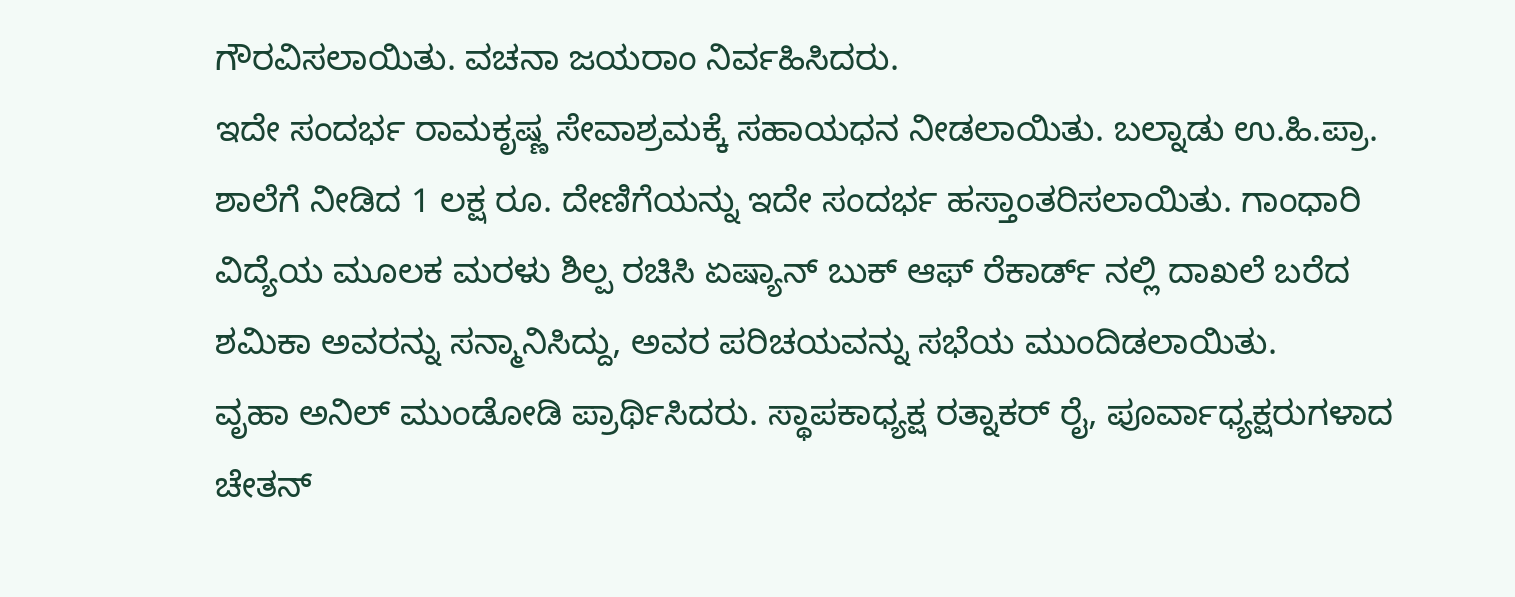ಗೌರವಿಸಲಾಯಿತು. ವಚನಾ ಜಯರಾಂ ನಿರ್ವಹಿಸಿದರು.
ಇದೇ ಸಂದರ್ಭ ರಾಮಕೃಷ್ಣ ಸೇವಾಶ್ರಮಕ್ಕೆ ಸಹಾಯಧನ ನೀಡಲಾಯಿತು. ಬಲ್ನಾಡು ಉ.ಹಿ.ಪ್ರಾ. ಶಾಲೆಗೆ ನೀಡಿದ 1 ಲಕ್ಷ ರೂ. ದೇಣಿಗೆಯನ್ನು ಇದೇ ಸಂದರ್ಭ ಹಸ್ತಾಂತರಿಸಲಾಯಿತು. ಗಾಂಧಾರಿ ವಿದ್ಯೆಯ ಮೂಲಕ ಮರಳು ಶಿಲ್ಪ ರಚಿಸಿ ಏಷ್ಯಾನ್ ಬುಕ್ ಆಫ್ ರೆಕಾರ್ಡ್ ನಲ್ಲಿ ದಾಖಲೆ ಬರೆದ ಶಮಿಕಾ ಅವರನ್ನು ಸನ್ಮಾನಿಸಿದ್ದು, ಅವರ ಪರಿಚಯವನ್ನು ಸಭೆಯ ಮುಂದಿಡಲಾಯಿತು.
ವೃಹಾ ಅನಿಲ್ ಮುಂಡೋಡಿ ಪ್ರಾರ್ಥಿಸಿದರು. ಸ್ಥಾಪಕಾಧ್ಯಕ್ಷ ರತ್ನಾಕರ್ ರೈ, ಪೂರ್ವಾಧ್ಯಕ್ಷರುಗಳಾದ ಚೇತನ್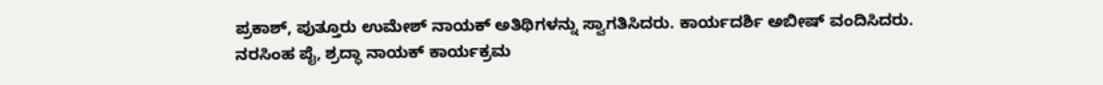ಪ್ರಕಾಶ್, ಪುತ್ತೂರು ಉಮೇಶ್ ನಾಯಕ್ ಅತಿಥಿಗಳನ್ನು ಸ್ವಾಗತಿಸಿದರು. ಕಾರ್ಯದರ್ಶಿ ಅಬೀಷ್ ವಂದಿಸಿದರು. ನರಸಿಂಹ ಪೈ, ಶ್ರದ್ಧಾ ನಾಯಕ್ ಕಾರ್ಯಕ್ರಮ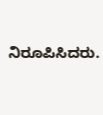ನಿರೂಪಿಸಿದರು.